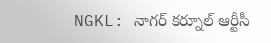NGKL: నాగర్ కర్నూల్ ఆర్టీసీ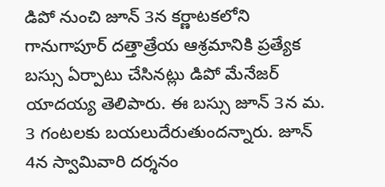డిపో నుంచి జూన్ 3న కర్ణాటకలోని గానుగాపూర్ దత్తాత్రేయ ఆశ్రమానికి ప్రత్యేక బస్సు ఏర్పాటు చేసినట్లు డిపో మేనేజర్ యాదయ్య తెలిపారు. ఈ బస్సు జూన్ 3న మ. 3 గంటలకు బయలుదేరుతుందన్నారు. జూన్ 4న స్వామివారి దర్శనం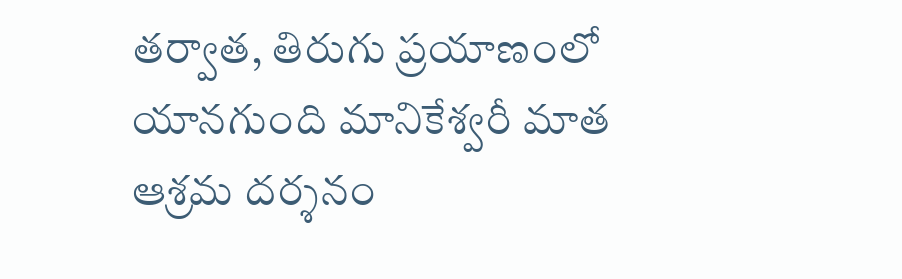తర్వాత, తిరుగు ప్రయాణంలో యానగుంది మానికేశ్వరీ మాత ఆశ్రమ దర్శనం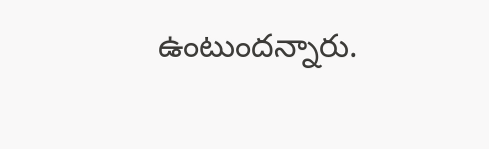ఉంటుందన్నారు.